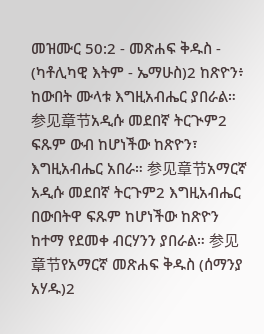መዝሙር 50:2 - መጽሐፍ ቅዱስ - (ካቶሊካዊ እትም - ኤማሁስ)2 ከጽዮን፥ ከውበት ሙላቱ እግዚአብሔር ያበራል። 参见章节አዲሱ መደበኛ ትርጒም2 ፍጹም ውብ ከሆነችው ከጽዮን፣ እግዚአብሔር አበራ። 参见章节አማርኛ አዲሱ መደበኛ ትርጉም2 እግዚአብሔር በውበትዋ ፍጹም ከሆነችው ከጽዮን ከተማ የደመቀ ብርሃንን ያበራል። 参见章节የአማርኛ መጽሐፍ ቅዱስ (ሰማንያ አሃዱ)2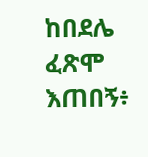ከበደሌ ፈጽሞ እጠበኝ፥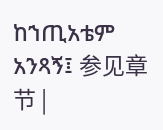ከኀጢአቴም አንጻኝ፤ 参见章节 |